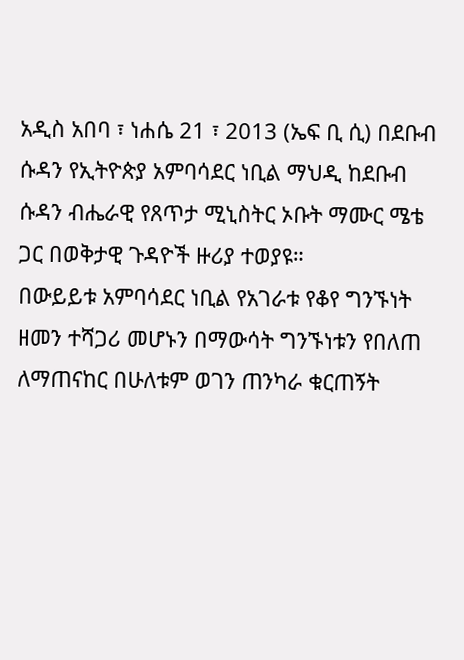አዲስ አበባ ፣ ነሐሴ 21 ፣ 2013 (ኤፍ ቢ ሲ) በደቡብ ሱዳን የኢትዮጵያ አምባሳደር ነቢል ማህዲ ከደቡብ ሱዳን ብሔራዊ የጸጥታ ሚኒስትር ኦቡት ማሙር ሜቴ ጋር በወቅታዊ ጉዳዮች ዙሪያ ተወያዩ።
በውይይቱ አምባሳደር ነቢል የአገራቱ የቆየ ግንኙነት ዘመን ተሻጋሪ መሆኑን በማውሳት ግንኙነቱን የበለጠ ለማጠናከር በሁለቱም ወገን ጠንካራ ቁርጠኝት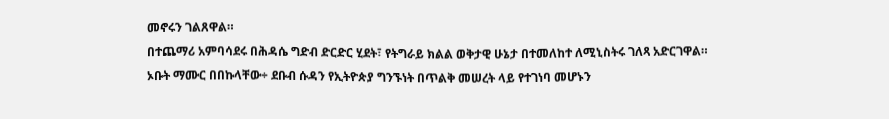መኖሩን ገልጸዋል።
በተጨማሪ አምባሳደሩ በሕዳሴ ግድብ ድርድር ሂደት፣ የትግራይ ክልል ወቅታዊ ሁኔታ በተመለከተ ለሚኒስትሩ ገለጻ አድርገዋል።
ኦቡት ማሙር በበኩላቸው÷ ደቡብ ሱዳን የኢትዮጵያ ግንኙነት በጥልቅ መሠረት ላይ የተገነባ መሆኑን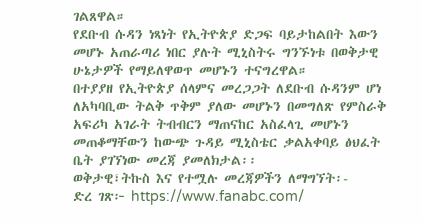ገልጸዋል።
የደቡብ ሱዳን ነጻነት የኢትዮጵያ ድጋፍ ባይታከልበት እውን መሆኑ አጠራጣሪ ነበር ያሉት ሚኒስትሩ ግንኙነቱ በወቅታዊ ሁኔታዎች የማይለዋወጥ መሆኑን ተናግረዋል።
በተያያዘ የኢትዮጵያ ሰላምና መረጋጋት ለደቡብ ሱዳንም ሆነ ለአካባቢው ትልቅ ጥቅም ያለው መሆኑን በመግለጽ የምስራቅ አፍሪካ አገራት ትብብርን ማጠናከር አስፈላጊ መሆኑን መጠቆማቸውን ከውጭ ጉዳይ ሚኒስቴር ቃልአቀባይ ፅህፈት ቤት ያገኘነው መረጃ ያመለክታል፡፡
ወቅታዊ፣ትኩስ እና የተሟሉ መረጃዎችን ለማግኘት፡-
ድረ ገጽ፦ https://www.fanabc.com/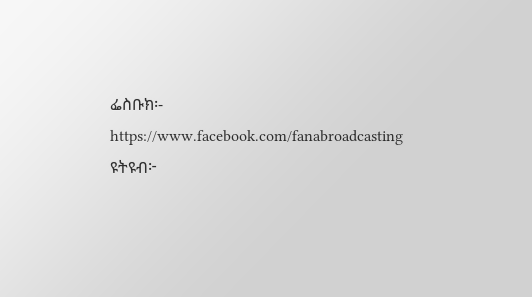ፌስቡክ፡- https://www.facebook.com/fanabroadcasting
ዩትዩብ፦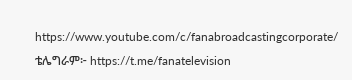https://www.youtube.com/c/fanabroadcastingcorporate/
ቴሌግራም፦ https://t.me/fanatelevision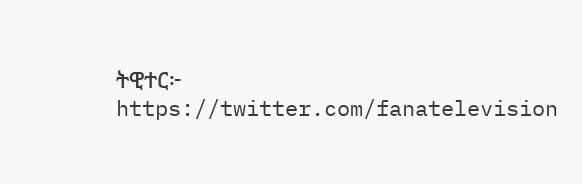ትዊተር፦ https://twitter.com/fanatelevision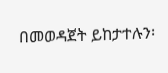በመወዳጀት ይከታተሉን፡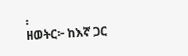፡
ዘወትር፦ ከእኛ ጋር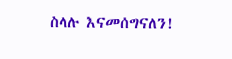ስላሉ እናመሰግናለን!